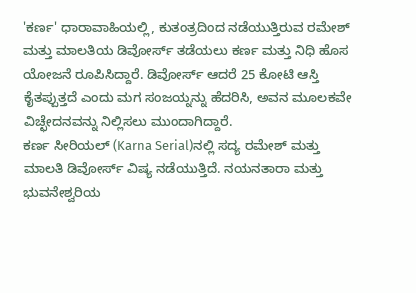'ಕರ್ಣ' ಧಾರಾವಾಹಿಯಲ್ಲಿ, ಕುತಂತ್ರದಿಂದ ನಡೆಯುತ್ತಿರುವ ರಮೇಶ್ ಮತ್ತು ಮಾಲತಿಯ ಡಿವೋರ್ಸ್ ತಡೆಯಲು ಕರ್ಣ ಮತ್ತು ನಿಧಿ ಹೊಸ ಯೋಜನೆ ರೂಪಿಸಿದ್ದಾರೆ. ಡಿವೋರ್ಸ್ ಆದರೆ 25 ಕೋಟಿ ಆಸ್ತಿ ಕೈತಪ್ಪುತ್ತದೆ ಎಂದು ಮಗ ಸಂಜಯ್ನನ್ನು ಹೆದರಿಸಿ, ಅವನ ಮೂಲಕವೇ ವಿಚ್ಛೇದನವನ್ನು ನಿಲ್ಲಿಸಲು ಮುಂದಾಗಿದ್ದಾರೆ.
ಕರ್ಣ ಸೀರಿಯಲ್ (Karna Serial)ನಲ್ಲಿ ಸದ್ಯ ರಮೇಶ್ ಮತ್ತು ಮಾಲತಿ ಡಿವೋರ್ಸ್ ವಿಷ್ಯ ನಡೆಯುತ್ತಿದೆ. ನಯನತಾರಾ ಮತ್ತು ಭುವನೇಶ್ವರಿಯ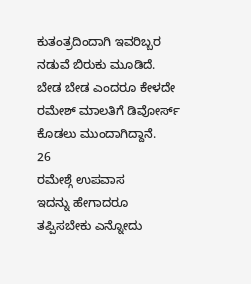ಕುತಂತ್ರದಿಂದಾಗಿ ಇವರಿಬ್ಬರ ನಡುವೆ ಬಿರುಕು ಮೂಡಿದೆ. ಬೇಡ ಬೇಡ ಎಂದರೂ ಕೇಳದೇ ರಮೇಶ್ ಮಾಲತಿಗೆ ಡಿವೋರ್ಸ್ ಕೊಡಲು ಮುಂದಾಗಿದ್ದಾನೆ.
26
ರಮೇಶ್ಗೆ ಉಪವಾಸ
ಇದನ್ನು ಹೇಗಾದರೂ ತಪ್ಪಿಸಬೇಕು ಎನ್ನೋದು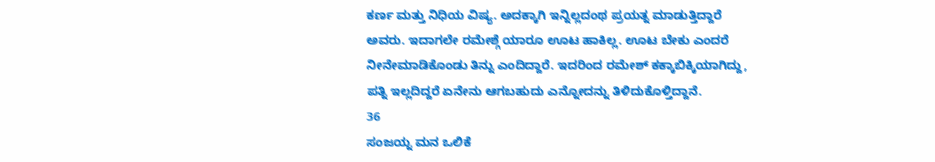ಕರ್ಣ ಮತ್ತು ನಿಧಿಯ ವಿಷ್ಯ. ಅದಕ್ಕಾಗಿ ಇನ್ನಿಲ್ಲದಂಥ ಪ್ರಯತ್ನ ಮಾಡುತ್ತಿದ್ದಾರೆ ಅವರು. ಇದಾಗಲೇ ರಮೇಶ್ಗೆ ಯಾರೂ ಊಟ ಹಾಕಿಲ್ಲ. ಊಟ ಬೇಕು ಎಂದರೆ ನೀನೇಮಾಡಿಕೊಂಡು ತಿನ್ನು ಎಂದಿದ್ದಾರೆ. ಇದರಿಂದ ರಮೇಶ್ ಕಕ್ಕಾಬಿಕ್ಕಿಯಾಗಿದ್ದು, ಪತ್ನಿ ಇಲ್ಲದಿದ್ದರೆ ಏನೇನು ಆಗಬಹುದು ಎನ್ನೋದನ್ನು ತಿಳಿದುಕೊಳ್ತಿದ್ದಾನೆ.
36
ಸಂಜಯ್ನ ಮನ ಒಲಿಕೆ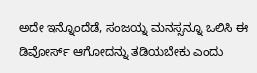ಅದೇ ಇನ್ನೊಂದೆಡೆ, ಸಂಜಯ್ನ ಮನಸ್ಸನ್ನೂ ಒಲಿಸಿ ಈ ಡಿವೋರ್ಸ್ ಆಗೋದನ್ನು ತಡಿಯಬೇಕು ಎಂದು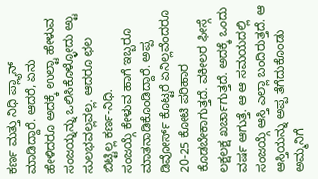ಕರ್ಣ ಮತ್ತು ನಿಧಿ ಪ್ಲ್ಯಾನ್ ಮಾಡಿದ್ದಾರೆ. ಆದರೆ, ಏನು ಹೇಳಿದರೂ ಅದಕ್ಕೆ ಉಲ್ಟಾ ಹೇಳುವ ಸಂಜಯ್ನನ್ನು ಒಲಿಸಿಕೊಳ್ಳೋದು ಅ್ಟು ಸುಲಭವಲ್ಲವಲ್ಲ. ಆದರೂ ಛಲ ಬಿಟ್ಟಿಲ್ಲ ಕರ್ಣ-ನಿಧಿ.
ಸಂಜಯ್ಗೆ ಕೇಳುವ ಹಾಗೆ ಇಬ್ಬರೂ ಮಾತನಾಡಿಕೊಂಡಿದ್ದಾರೆ. ಅಪ್ಪ ಡಿವೋರ್ಸ್ ಕೊಟ್ಟರೆ ಏನಿಲ್ಲವೆಂದರೂ 20-25 ಕೋಟಿ ಪರಿಹಾರ ಕೊಡಬೇಕಾಗುತ್ತದೆ. ವಕೀಲರ ಫೀಸ್ಗೆ ಲಕ್ಷಲಕ್ಷ ಖರ್ಚಾಗುತ್ತದೆ. ಅದಕ್ಕೆ ಒಂದು ವರ್ಷ ಆಗುತ್ತೆ. ಆ ಆ ಸಮಯದಲ್ಲಿ ಸಂಜಯ್ಗೆ ಆಸ್ತಿ ಎಲ್ಲಾ ಬಂದಿರುತ್ತದೆ. ಆ ಆಸ್ತಿಯನ್ನು ಅಪ್ಪ ತೆಗೆದುಕೊಂಡು ಅಮ್ಮನಿಗೆ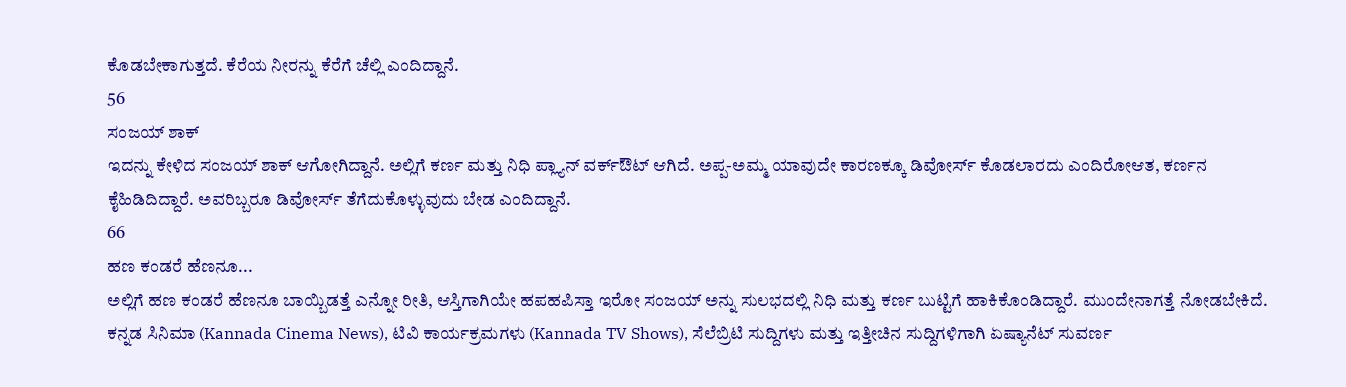ಕೊಡಬೇಕಾಗುತ್ತದೆ. ಕೆರೆಯ ನೀರನ್ನು ಕೆರೆಗೆ ಚೆಲ್ಲಿ ಎಂದಿದ್ದಾನೆ.
56
ಸಂಜಯ್ ಶಾಕ್
ಇದನ್ನು ಕೇಳಿದ ಸಂಜಯ್ ಶಾಕ್ ಆಗೋಗಿದ್ದಾನೆ. ಅಲ್ಲಿಗೆ ಕರ್ಣ ಮತ್ತು ನಿಧಿ ಪ್ಲ್ಯಾನ್ ವರ್ಕ್ಔಟ್ ಆಗಿದೆ. ಅಪ್ಪ-ಅಮ್ಮ ಯಾವುದೇ ಕಾರಣಕ್ಕೂ ಡಿವೋರ್ಸ್ ಕೊಡಲಾರದು ಎಂದಿರೋಆತ, ಕರ್ಣನ ಕೈಹಿಡಿದಿದ್ದಾರೆ. ಅವರಿಬ್ಬರೂ ಡಿವೋರ್ಸ್ ತೆಗೆದುಕೊಳ್ಳುವುದು ಬೇಡ ಎಂದಿದ್ದಾನೆ.
66
ಹಣ ಕಂಡರೆ ಹೆಣನೂ...
ಅಲ್ಲಿಗೆ ಹಣ ಕಂಡರೆ ಹೆಣನೂ ಬಾಯ್ಬಿಡತ್ತೆ ಎನ್ನೋ ರೀತಿ, ಆಸ್ತಿಗಾಗಿಯೇ ಹಪಹಪಿಸ್ತಾ ಇರೋ ಸಂಜಯ್ ಅನ್ನು ಸುಲಭದಲ್ಲಿ ನಿಧಿ ಮತ್ತು ಕರ್ಣ ಬುಟ್ಟಿಗೆ ಹಾಕಿಕೊಂಡಿದ್ದಾರೆ. ಮುಂದೇನಾಗತ್ತೆ ನೋಡಬೇಕಿದೆ.
ಕನ್ನಡ ಸಿನಿಮಾ (Kannada Cinema News), ಟಿವಿ ಕಾರ್ಯಕ್ರಮಗಳು (Kannada TV Shows), ಸೆಲೆಬ್ರಿಟಿ ಸುದ್ದಿಗಳು ಮತ್ತು ಇತ್ತೀಚಿನ ಸುದ್ದಿಗಳಿಗಾಗಿ ಏಷ್ಯಾನೆಟ್ ಸುವರ್ಣ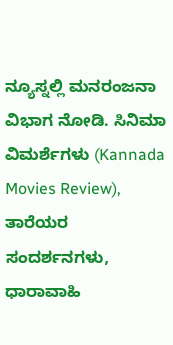ನ್ಯೂಸ್ನಲ್ಲಿ ಮನರಂಜನಾ ವಿಭಾಗ ನೋಡಿ. ಸಿನಿಮಾ ವಿಮರ್ಶೆಗಳು (Kannada Movies Review), ತಾರೆಯರ ಸಂದರ್ಶನಗಳು, ಧಾರಾವಾಹಿ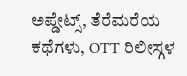ಅಪ್ಡೇಟ್ಸ್, ತೆರೆಮರೆಯ ಕಥೆಗಳು, OTT ರಿಲೀಸ್ಗಳ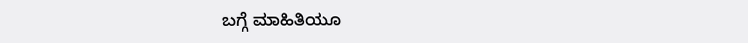ಬಗ್ಗೆ ಮಾಹಿತಿಯೂ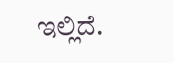ಇಲ್ಲಿದೆ.